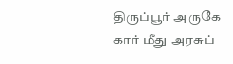திருப்பூர் அருகே கார் மீது அரசுப்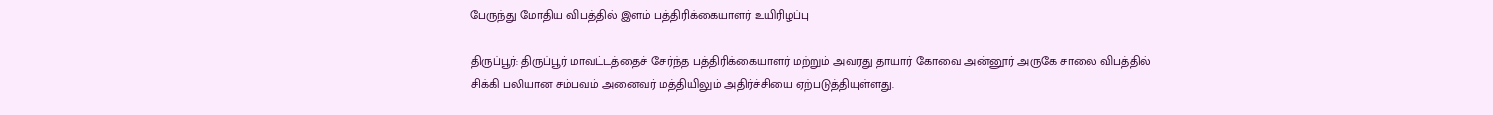பேருந்து மோதிய விபத்தில் இளம் பத்திரிக்கையாளர் உயிரிழப்பு

திருப்பூர்: திருப்பூர் மாவட்டத்தைச் சேர்ந்த பத்திரிக்கையாளர் மற்றும் அவரது தாயார் கோவை அன்னூர் அருகே சாலை விபத்தில் சிக்கி பலியான சம்பவம் அனைவர் மத்தியிலும் அதிர்ச்சியை ஏற்படுத்தியுள்ளது.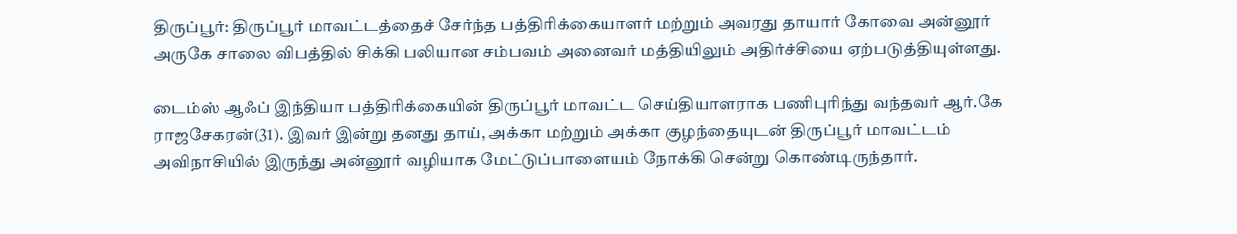திருப்பூர்: திருப்பூர் மாவட்டத்தைச் சேர்ந்த பத்திரிக்கையாளர் மற்றும் அவரது தாயார் கோவை அன்னூர் அருகே சாலை விபத்தில் சிக்கி பலியான சம்பவம் அனைவர் மத்தியிலும் அதிர்ச்சியை ஏற்படுத்தியுள்ளது.

டைம்ஸ் ஆஃப் இந்தியா பத்திரிக்கையின் திருப்பூர் மாவட்ட செய்தியாளராக பணிபுரிந்து வந்தவர் ஆர்.கே ராஜசேகரன்(31). இவர் இன்று தனது தாய், அக்கா மற்றும் அக்கா குழந்தையுடன் திருப்பூர் மாவட்டம் அவிநாசியில் இருந்து அன்னூர் வழியாக மேட்டுப்பாளையம் நோக்கி சென்று கொண்டிருந்தார்.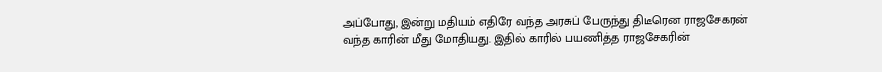அப்போது, இன்று மதியம் எதிரே வந்த அரசுப் பேருந்து திடீரென ராஜசேகரன் வந்த காரின் மீது மோதியது. இதில் காரில் பயணித்த ராஜசேகரின்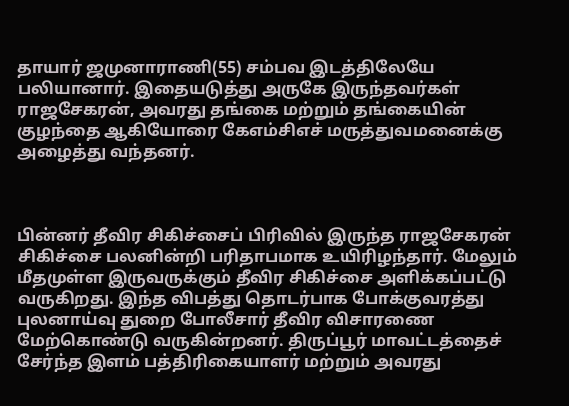தாயார் ஜமுனாராணி(55) சம்பவ இடத்திலேயே பலியானார். இதையடுத்து அருகே இருந்தவர்கள் ராஜசேகரன், அவரது தங்கை மற்றும் தங்கையின் குழந்தை ஆகியோரை கேஎம்சிஎச் மருத்துவமனைக்கு அழைத்து வந்தனர்.



பின்னர் தீவிர சிகிச்சைப் பிரிவில் இருந்த ராஜசேகரன் சிகிச்சை பலனின்றி பரிதாபமாக உயிரிழந்தார். மேலும் மீதமுள்ள இருவருக்கும் தீவிர சிகிச்சை அளிக்கப்பட்டு வருகிறது. இந்த விபத்து தொடர்பாக போக்குவரத்து புலனாய்வு துறை போலீசார் தீவிர விசாரணை மேற்கொண்டு வருகின்றனர். திருப்பூர் மாவட்டத்தைச் சேர்ந்த இளம் பத்திரிகையாளர் மற்றும் அவரது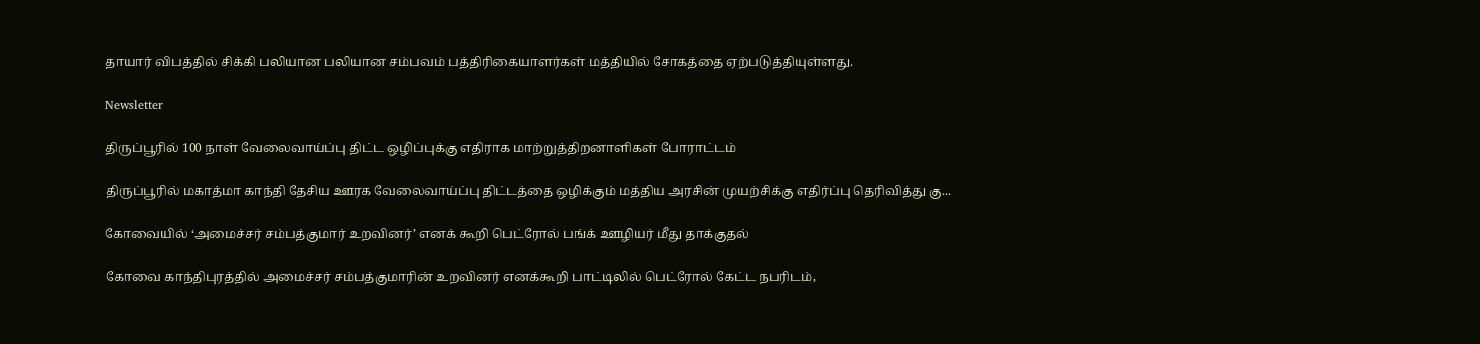தாயார் விபத்தில் சிக்கி பலியான பலியான சம்பவம் பத்திரிகையாளர்கள் மத்தியில் சோகத்தை ஏற்படுத்தியுள்ளது.

Newsletter

திருப்பூரில் 100 நாள் வேலைவாய்ப்பு திட்ட ஒழிப்புக்கு எதிராக மாற்றுத்திறனாளிகள் போராட்டம்

திருப்பூரில் மகாத்மா காந்தி தேசிய ஊரக வேலைவாய்ப்பு திட்டத்தை ஒழிக்கும் மத்திய அரசின் முயற்சிக்கு எதிர்ப்பு தெரிவித்து கு...

கோவையில் ‘அமைச்சர் சம்பத்குமார் உறவினர்’ எனக் கூறி பெட்ரோல் பங்க் ஊழியர் மீது தாக்குதல்

கோவை காந்திபுரத்தில் அமைச்சர் சம்பத்குமாரின் உறவினர் எனக்கூறி பாட்டிலில் பெட்ரோல் கேட்ட நபரிடம்,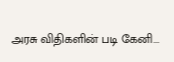அரசு விதிகளின் படி கேனி...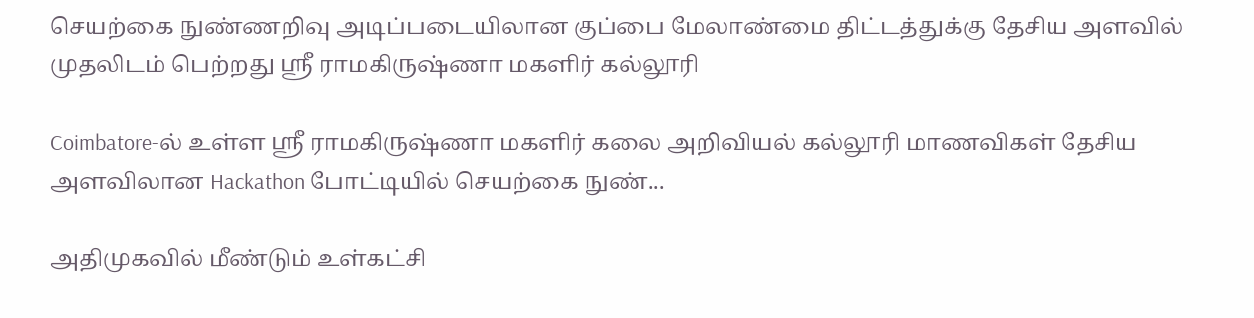செயற்கை நுண்ணறிவு அடிப்படையிலான குப்பை மேலாண்மை திட்டத்துக்கு தேசிய அளவில் முதலிடம் பெற்றது ஶ்ரீ ராமகிருஷ்ணா மகளிர் கல்லூரி

Coimbatore-ல் உள்ள ஶ்ரீ ராமகிருஷ்ணா மகளிர் கலை அறிவியல் கல்லூரி மாணவிகள் தேசிய அளவிலான Hackathon போட்டியில் செயற்கை நுண்...

அதிமுகவில் மீண்டும் உள்கட்சி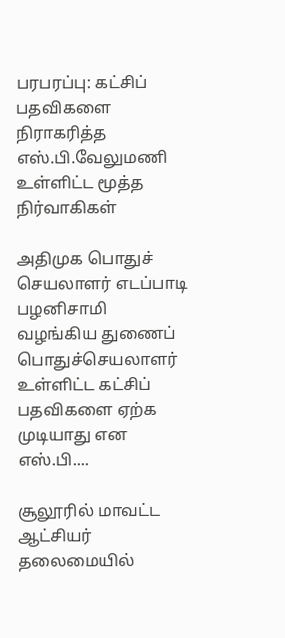பரபரப்பு: கட்சிப் பதவிகளை நிராகரித்த எஸ்.பி.வேலுமணி உள்ளிட்ட மூத்த நிர்வாகிகள்

அதிமுக பொதுச் செயலாளர் எடப்பாடி பழனிசாமி வழங்கிய துணைப் பொதுச்செயலாளர் உள்ளிட்ட கட்சிப் பதவிகளை ஏற்க முடியாது என எஸ்.பி....

சூலூரில் மாவட்ட ஆட்சியர் தலைமையில்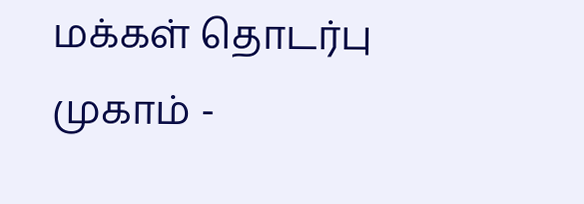மக்கள் தொடர்பு முகாம் -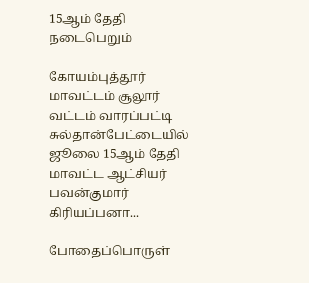15ஆம் தேதி நடைபெறும்

கோயம்புத்தூர் மாவட்டம் சூலூர் வட்டம் வாரப்பட்டி சுல்தான்பேட்டையில் ஜூலை 15ஆம் தேதி மாவட்ட ஆட்சியர் பவன்குமார் கிரியப்பனா...

போதைப்பொருள்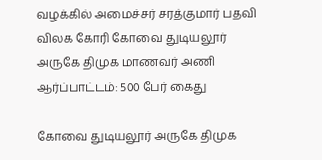வழக்கில் அமைச்சர் சரத்குமார் பதவி விலக கோரி கோவை துடியலூர் அருகே திமுக மாணவர் அணி ஆர்ப்பாட்டம்: 500 பேர் கைது

கோவை துடியலூர் அருகே திமுக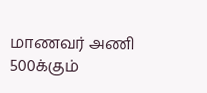மாணவர் அணி 500க்கும்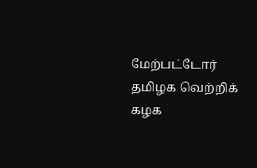மேற்பட்டோர் தமிழக வெற்றிக் கழக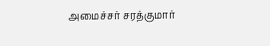அமைச்சர் சரத்குமார்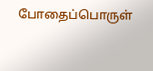போதைப்பொருள்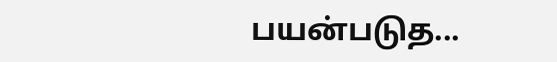பயன்படுத...